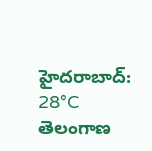హైదరాబాద్: 28°C
తెలంగాణ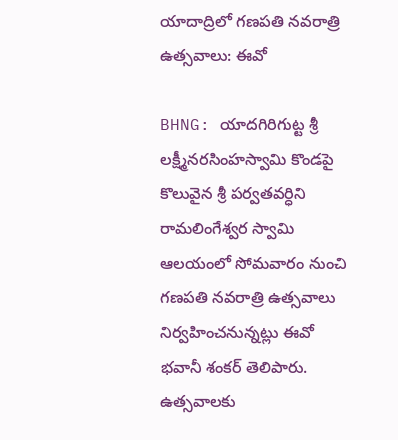యాదాద్రిలో గణపతి నవరాత్రి ఉత్సవాలు: ఈవో

BHNG: యాదగిరిగుట్ట శ్రీ లక్ష్మీనరసింహస్వామి కొండపై కొలువైన శ్రీ పర్వతవర్ధిని రామలింగేశ్వర స్వామి ఆలయంలో సోమవారం నుంచి గణపతి నవరాత్రి ఉత్సవాలు నిర్వహించనున్నట్లు ఈవో భవానీ శంకర్ తెలిపారు. ఉత్సవాలకు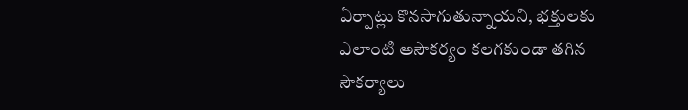ఏర్పాట్లు కొనసాగుతున్నాయని, భక్తులకు ఎలాంటి అసౌకర్యం కలగకుండా తగిన సౌకర్యాలు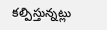కల్పిస్తున్నట్లు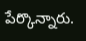పేర్కొన్నారు.